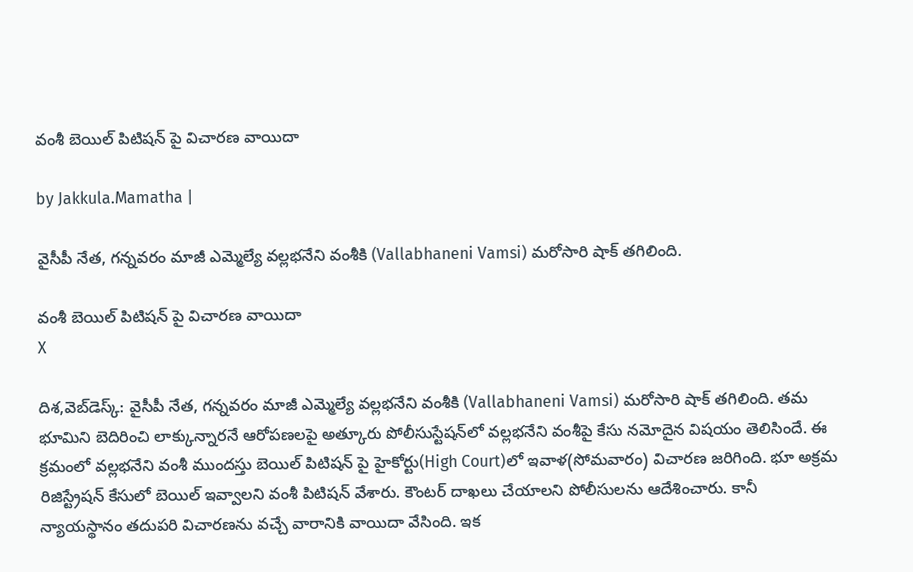వంశీ బెయిల్ పిటిషన్ పై విచారణ వాయిదా

by Jakkula.Mamatha |

వైసీపీ నేత, గన్నవరం మాజీ ఎమ్మెల్యే వల్లభనేని వంశీకి (Vallabhaneni Vamsi) మరోసారి షాక్ తగిలింది.

వంశీ బెయిల్ పిటిషన్ పై విచారణ వాయిదా
X

దిశ,వెబ్‌డెస్క్: వైసీపీ నేత, గన్నవరం మాజీ ఎమ్మెల్యే వల్లభనేని వంశీకి (Vallabhaneni Vamsi) మరోసారి షాక్ తగిలింది. తమ భూమిని బెదిరించి లాక్కున్నారనే ఆరోపణలపై అత్కూరు పోలీసు‌స్టేషన్‌లో వల్లభనేని వంశీపై కేసు నమోదైన విషయం తెలిసిందే. ఈ క్రమంలో వల్లభనేని వంశీ ముందస్తు బెయిల్ పిటిషన్ పై హైకోర్టు(High Court)లో ఇవాళ(సోమవారం) విచారణ జరిగింది. భూ అక్రమ రిజిస్ట్రేషన్ కేసులో బెయిల్ ఇవ్వాలని వంశీ పిటిషన్ వేశారు. కౌంటర్ దాఖలు చేయాలని పోలీసులను ఆదేశించారు. కానీ న్యాయస్థానం తదుపరి విచారణను వచ్చే వారానికి వాయిదా వేసింది. ఇక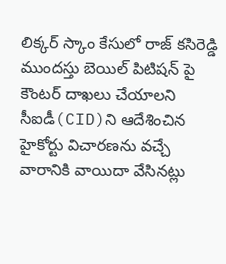లిక్కర్ స్కాం కేసులో రాజ్ కసిరెడ్డి ముందస్తు బెయిల్ పిటిషన్ పై కౌంటర్ దాఖలు చేయాలని సీఐడీ(CID)ని ఆదేశించిన హైకోర్టు విచారణను వచ్చే వారానికి వాయిదా వేసినట్లు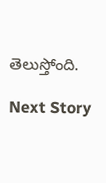తెలుస్తోంది.

Next Story